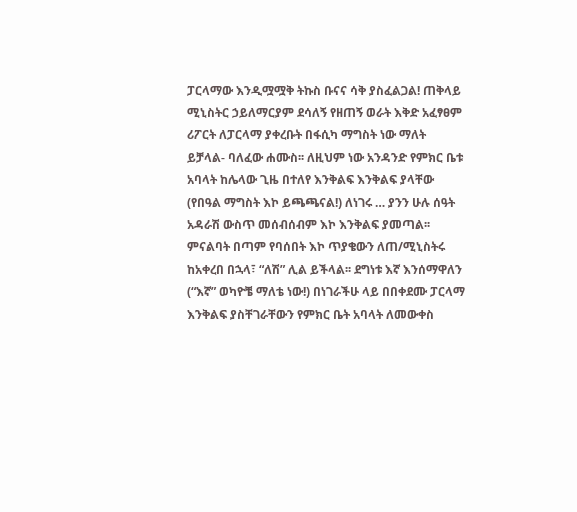ፓርላማው እንዲሟሟቅ ትኩስ ቡናና ሳቅ ያስፈልጋል! ጠቅላይ ሚኒስትር ኃይለማርያም ደሳለኝ የዘጠኝ ወራት እቅድ አፈፃፀም ሪፖርት ለፓርላማ ያቀረቡት በፋሲካ ማግስት ነው ማለት ይቻላል- ባለፈው ሐሙስ፡፡ ለዚህም ነው አንዳንድ የምክር ቤቱ አባላት ከሌላው ጊዜ በተለየ እንቅልፍ እንቅልፍ ያላቸው (የበዓል ማግስት እኮ ይጫጫናል!) ለነገሩ … ያንን ሁሉ ሰዓት አዳራሽ ውስጥ መሰብሰብም እኮ እንቅልፍ ያመጣል፡፡ ምናልባት በጣም የባሰበት እኮ ጥያቄውን ለጠ/ሚኒስትሩ ከአቀረበ በኋላ፣ “ለሽ” ሊል ይችላል፡፡ ደግነቱ እኛ እንሰማዋለን (“እኛ” ወካዮቼ ማለቴ ነው!) በነገራችሁ ላይ በበቀደሙ ፓርላማ እንቅልፍ ያስቸገራቸውን የምክር ቤት አባላት ለመውቀስ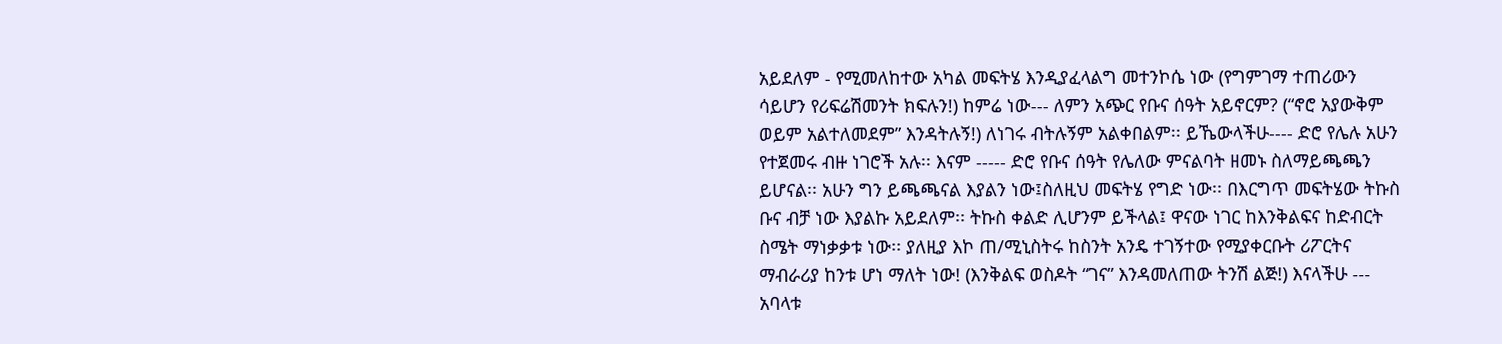አይደለም - የሚመለከተው አካል መፍትሄ እንዲያፈላልግ መተንኮሴ ነው (የግምገማ ተጠሪውን ሳይሆን የሪፍሬሽመንት ክፍሉን!) ከምሬ ነው--- ለምን አጭር የቡና ሰዓት አይኖርም? (“ኖሮ አያውቅም ወይም አልተለመደም” እንዳትሉኝ!) ለነገሩ ብትሉኝም አልቀበልም፡፡ ይኼውላችሁ---- ድሮ የሌሉ አሁን የተጀመሩ ብዙ ነገሮች አሉ፡፡ እናም ----- ድሮ የቡና ሰዓት የሌለው ምናልባት ዘመኑ ስለማይጫጫን ይሆናል፡፡ አሁን ግን ይጫጫናል እያልን ነው፤ስለዚህ መፍትሄ የግድ ነው፡፡ በእርግጥ መፍትሄው ትኩስ ቡና ብቻ ነው እያልኩ አይደለም፡፡ ትኩስ ቀልድ ሊሆንም ይችላል፤ ዋናው ነገር ከእንቅልፍና ከድብርት ስሜት ማነቃቃቱ ነው፡፡ ያለዚያ እኮ ጠ/ሚኒስትሩ ከስንት አንዴ ተገኝተው የሚያቀርቡት ሪፖርትና ማብራሪያ ከንቱ ሆነ ማለት ነው! (እንቅልፍ ወስዶት “ገና” እንዳመለጠው ትንሽ ልጅ!) እናላችሁ --- አባላቱ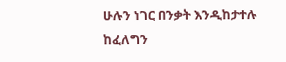ሁሉን ነገር በንቃት እንዲከታተሉ ከፈለግን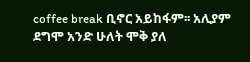coffee break ቢኖር አይከፋም፡፡ አሊያም ደግሞ አንድ ሁለት ሞቅ ያለ